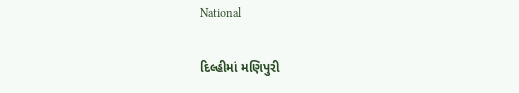National

દિલ્હીમાં મણિપુરી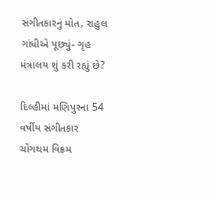સંગીતકારનું મોત, રાહુલ ગાંધીએ પૂછ્યું- ગૃહ મંત્રાલય શું કરી રહ્યું છે?

દિલ્હીમાં મણિપુરના 54 વર્ષીય સંગીતકાર ચોંગથમ વિક્રમ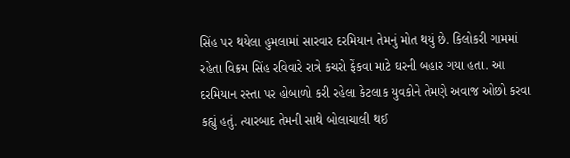સિંહ પર થયેલા હુમલામાં સારવાર દરમિયાન તેમનું મોત થયું છે. કિલોકરી ગામમાં રહેતા વિક્રમ સિંહ રવિવારે રાત્રે કચરો ફેંકવા માટે ઘરની બહાર ગયા હતા. આ દરમિયાન રસ્તા પર હોબાળો કરી રહેલા કેટલાક યુવકોને તેમણે અવાજ ઓછો કરવા કહ્યું હતું. ત્યારબાદ તેમની સાથે બોલાચાલી થઈ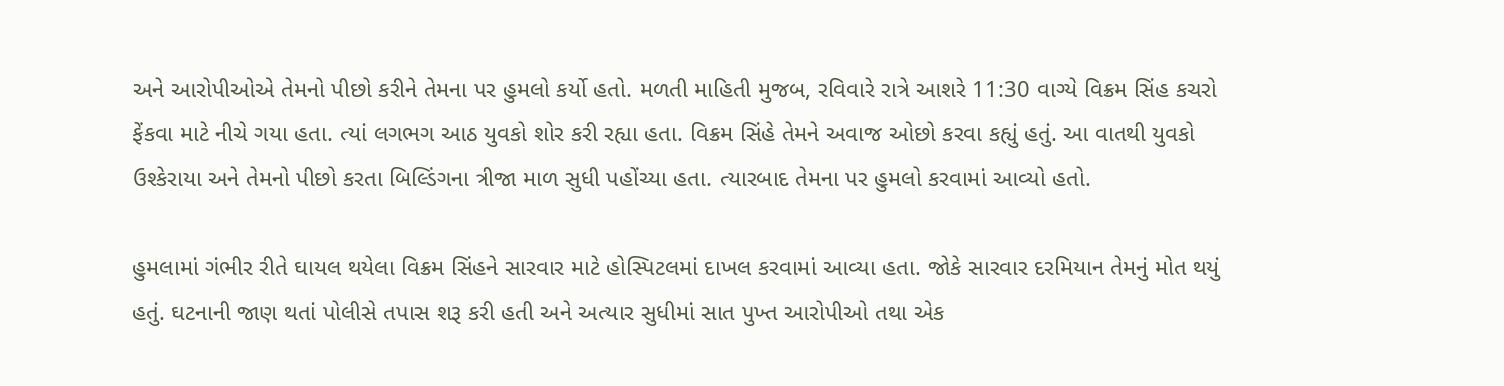અને આરોપીઓએ તેમનો પીછો કરીને તેમના પર હુમલો કર્યો હતો. મળતી માહિતી મુજબ, રવિવારે રાત્રે આશરે 11:30 વાગ્યે વિક્રમ સિંહ કચરો ફેંકવા માટે નીચે ગયા હતા. ત્યાં લગભગ આઠ યુવકો શોર કરી રહ્યા હતા. વિક્રમ સિંહે તેમને અવાજ ઓછો કરવા કહ્યું હતું. આ વાતથી યુવકો ઉશ્કેરાયા અને તેમનો પીછો કરતા બિલ્ડિંગના ત્રીજા માળ સુધી પહોંચ્યા હતા. ત્યારબાદ તેમના પર હુમલો કરવામાં આવ્યો હતો.

હુમલામાં ગંભીર રીતે ઘાયલ થયેલા વિક્રમ સિંહને સારવાર માટે હોસ્પિટલમાં દાખલ કરવામાં આવ્યા હતા. જોકે સારવાર દરમિયાન તેમનું મોત થયું હતું. ઘટનાની જાણ થતાં પોલીસે તપાસ શરૂ કરી હતી અને અત્યાર સુધીમાં સાત પુખ્ત આરોપીઓ તથા એક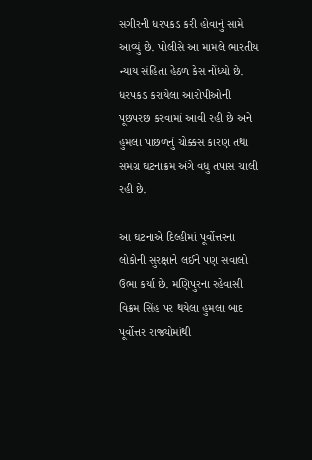સગીરની ધરપકડ કરી હોવાનું સામે આવ્યું છે. પોલીસે આ મામલે ભારતીય ન્યાય સંહિતા હેઠળ કેસ નોંધ્યો છે. ધરપકડ કરાયેલા આરોપીઓની પૂછપરછ કરવામાં આવી રહી છે અને હુમલા પાછળનું ચોક્કસ કારણ તથા સમગ્ર ઘટનાક્રમ અંગે વધુ તપાસ ચાલી રહી છે.

આ ઘટનાએ દિલ્હીમાં પૂર્વોત્તરના લોકોની સુરક્ષાને લઈને પણ સવાલો ઉભા કર્યા છે. મણિપુરના રહેવાસી વિક્રમ સિંહ પર થયેલા હુમલા બાદ પૂર્વોત્તર રાજ્યોમાંથી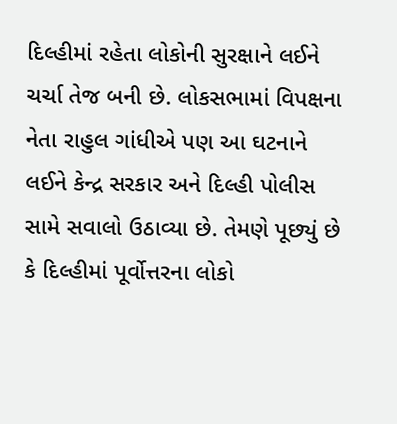દિલ્હીમાં રહેતા લોકોની સુરક્ષાને લઈને ચર્ચા તેજ બની છે. લોકસભામાં વિપક્ષના નેતા રાહુલ ગાંધીએ પણ આ ઘટનાને લઈને કેન્દ્ર સરકાર અને દિલ્હી પોલીસ સામે સવાલો ઉઠાવ્યા છે. તેમણે પૂછ્યું છે કે દિલ્હીમાં પૂર્વોત્તરના લોકો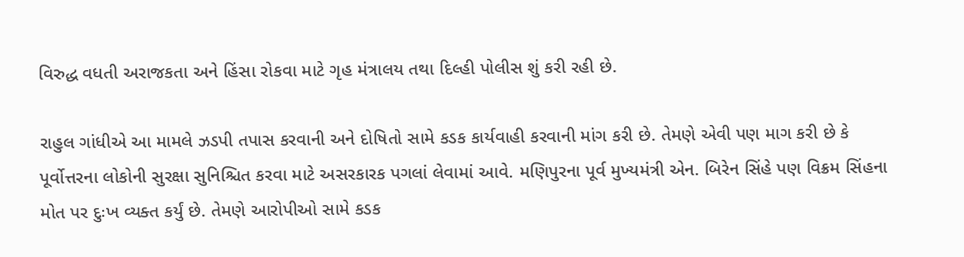વિરુદ્ધ વધતી અરાજકતા અને હિંસા રોકવા માટે ગૃહ મંત્રાલય તથા દિલ્હી પોલીસ શું કરી રહી છે.

રાહુલ ગાંધીએ આ મામલે ઝડપી તપાસ કરવાની અને દોષિતો સામે કડક કાર્યવાહી કરવાની માંગ કરી છે. તેમણે એવી પણ માગ કરી છે કે પૂર્વોત્તરના લોકોની સુરક્ષા સુનિશ્ચિત કરવા માટે અસરકારક પગલાં લેવામાં આવે. મણિપુરના પૂર્વ મુખ્યમંત્રી એન. બિરેન સિંહે પણ વિક્રમ સિંહના મોત પર દુઃખ વ્યક્ત કર્યું છે. તેમણે આરોપીઓ સામે કડક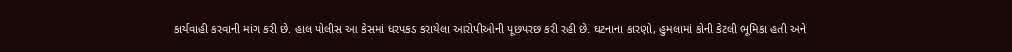કાર્યવાહી કરવાની માંગ કરી છે. હાલ પોલીસ આ કેસમાં ધરપકડ કરાયેલા આરોપીઓની પૂછપરછ કરી રહી છે. ઘટનાના કારણો, હુમલામાં કોની કેટલી ભૂમિકા હતી અને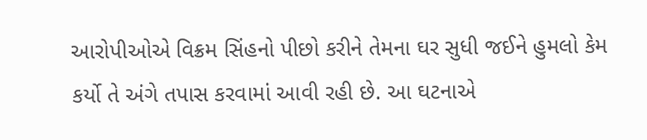આરોપીઓએ વિક્રમ સિંહનો પીછો કરીને તેમના ઘર સુધી જઈને હુમલો કેમ કર્યો તે અંગે તપાસ કરવામાં આવી રહી છે. આ ઘટનાએ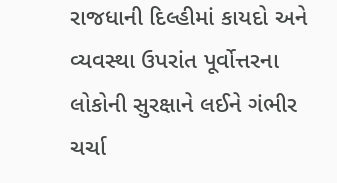રાજધાની દિલ્હીમાં કાયદો અને વ્યવસ્થા ઉપરાંત પૂર્વોત્તરના લોકોની સુરક્ષાને લઈને ગંભીર ચર્ચા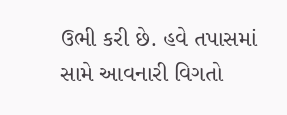ઉભી કરી છે. હવે તપાસમાં સામે આવનારી વિગતો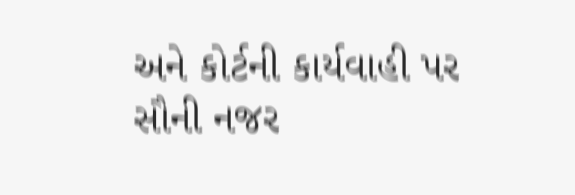અને કોર્ટની કાર્યવાહી પર સૌની નજર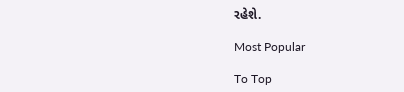રહેશે.

Most Popular

To Top